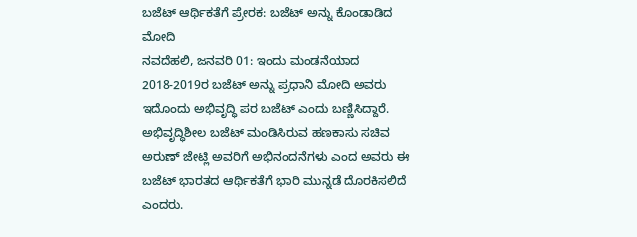ಬಜೆಟ್ ಆರ್ಥಿಕತೆಗೆ ಪ್ರೇರಕ: ಬಜೆಟ್ ಅನ್ನು ಕೊಂಡಾಡಿದ ಮೋದಿ
ನವದೆಹಲಿ, ಜನವರಿ 01: ಇಂದು ಮಂಡನೆಯಾದ 2018-2019ರ ಬಜೆಟ್ ಅನ್ನು ಪ್ರಧಾನಿ ಮೋದಿ ಅವರು ಇದೊಂದು ಅಭಿವೃದ್ಧಿ ಪರ ಬಜೆಟ್ ಎಂದು ಬಣ್ಣಿಸಿದ್ದಾರೆ.
ಅಭಿವೃದ್ಧಿಶೀಲ ಬಜೆಟ್ ಮಂಡಿಸಿರುವ ಹಣಕಾಸು ಸಚಿವ ಅರುಣ್ ಜೇಟ್ಲಿ ಅವರಿಗೆ ಅಭಿನಂದನೆಗಳು ಎಂದ ಅವರು ಈ ಬಜೆಟ್ ಭಾರತದ ಆರ್ಥಿಕತೆಗೆ ಭಾರಿ ಮುನ್ನಡೆ ದೊರಕಿಸಲಿದೆ ಎಂದರು.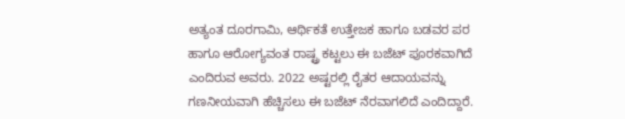ಅತ್ಯಂತ ದೂರಗಾಮಿ, ಆರ್ಥಿಕತೆ ಉತ್ತೇಜಕ ಹಾಗೂ ಬಡವರ ಪರ ಹಾಗೂ ಆರೋಗ್ಯವಂತ ರಾಷ್ಟ್ರ ಕಟ್ಟಲು ಈ ಬಜೆಟ್ ಪೂರಕವಾಗಿದೆ ಎಂದಿರುವ ಅವರು. 2022 ಅಷ್ಟರಲ್ಲಿ ರೈತರ ಆದಾಯವನ್ನು ಗಣನೀಯವಾಗಿ ಹೆಚ್ಚಿಸಲು ಈ ಬಜೆಟ್ ನೆರವಾಗಲಿದೆ ಎಂದಿದ್ದಾರೆ.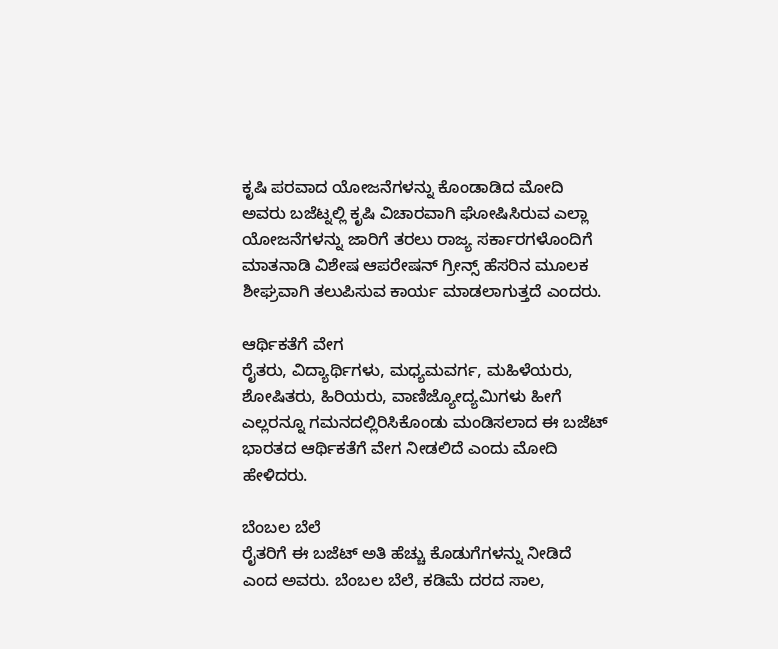ಕೃಷಿ ಪರವಾದ ಯೋಜನೆಗಳನ್ನು ಕೊಂಡಾಡಿದ ಮೋದಿ ಅವರು ಬಜೆಟ್ನಲ್ಲಿ ಕೃಷಿ ವಿಚಾರವಾಗಿ ಘೋಷಿಸಿರುವ ಎಲ್ಲಾ ಯೋಜನೆಗಳನ್ನು ಜಾರಿಗೆ ತರಲು ರಾಜ್ಯ ಸರ್ಕಾರಗಳೊಂದಿಗೆ ಮಾತನಾಡಿ ವಿಶೇಷ ಆಪರೇಷನ್ ಗ್ರೀನ್ಸ್ ಹೆಸರಿನ ಮೂಲಕ ಶೀಘ್ರವಾಗಿ ತಲುಪಿಸುವ ಕಾರ್ಯ ಮಾಡಲಾಗುತ್ತದೆ ಎಂದರು.

ಆರ್ಥಿಕತೆಗೆ ವೇಗ
ರೈತರು, ವಿದ್ಯಾರ್ಥಿಗಳು, ಮಧ್ಯಮವರ್ಗ, ಮಹಿಳೆಯರು, ಶೋಷಿತರು, ಹಿರಿಯರು, ವಾಣಿಜ್ಯೋದ್ಯಮಿಗಳು ಹೀಗೆ ಎಲ್ಲರನ್ನೂ ಗಮನದಲ್ಲಿರಿಸಿಕೊಂಡು ಮಂಡಿಸಲಾದ ಈ ಬಜೆಟ್ ಭಾರತದ ಆರ್ಥಿಕತೆಗೆ ವೇಗ ನೀಡಲಿದೆ ಎಂದು ಮೋದಿ ಹೇಳಿದರು.

ಬೆಂಬಲ ಬೆಲೆ
ರೈತರಿಗೆ ಈ ಬಜೆಟ್ ಅತಿ ಹೆಚ್ಚು ಕೊಡುಗೆಗಳನ್ನು ನೀಡಿದೆ ಎಂದ ಅವರು. ಬೆಂಬಲ ಬೆಲೆ, ಕಡಿಮೆ ದರದ ಸಾಲ,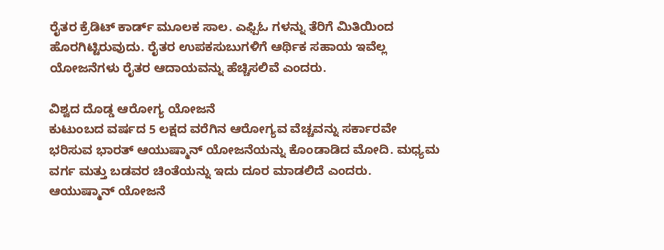ರೈತರ ಕ್ರೆಡಿಟ್ ಕಾರ್ಡ್ ಮೂಲಕ ಸಾಲ. ಎಫ್ಪಿಓ ಗಳನ್ನು ತೆರಿಗೆ ಮಿತಿಯಿಂದ ಹೊರಗಿಟ್ಟಿರುವುದು. ರೈತರ ಉಪಕಸುಬುಗಳಿಗೆ ಆರ್ಥಿಕ ಸಹಾಯ ಇವೆಲ್ಲ ಯೋಜನೆಗಳು ರೈತರ ಆದಾಯವನ್ನು ಹೆಚ್ಚಿಸಲಿವೆ ಎಂದರು.

ವಿಶ್ವದ ದೊಡ್ಡ ಆರೋಗ್ಯ ಯೋಜನೆ
ಕುಟುಂಬದ ವರ್ಷದ 5 ಲಕ್ಷದ ವರೆಗಿನ ಆರೋಗ್ಯವ ವೆಚ್ಚವನ್ನು ಸರ್ಕಾರವೇ ಭರಿಸುವ ಭಾರತ್ ಆಯುಷ್ಮಾನ್ ಯೋಜನೆಯನ್ನು ಕೊಂಡಾಡಿದ ಮೋದಿ. ಮಧ್ಯಮ ವರ್ಗ ಮತ್ತು ಬಡವರ ಚಿಂತೆಯನ್ನು ಇದು ದೂರ ಮಾಡಲಿದೆ ಎಂದರು. ಆಯುಷ್ಮಾನ್ ಯೋಜನೆ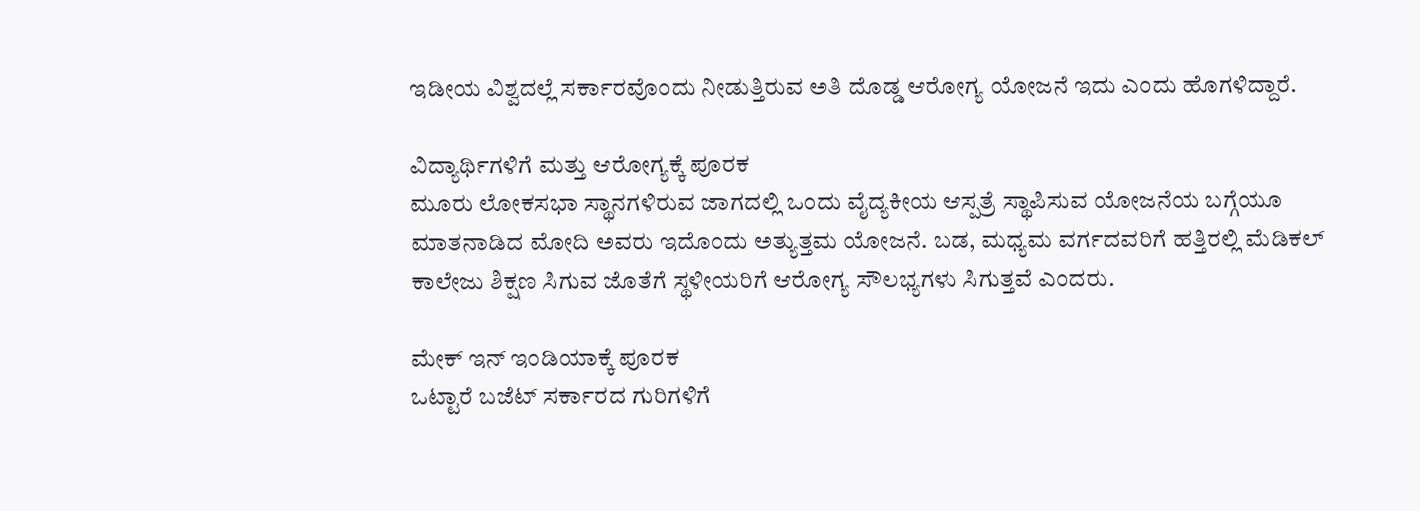ಇಡೀಯ ವಿಶ್ವದಲ್ಲೆ ಸರ್ಕಾರವೊಂದು ನೀಡುತ್ತಿರುವ ಅತಿ ದೊಡ್ಡ ಆರೋಗ್ಯ ಯೋಜನೆ ಇದು ಎಂದು ಹೊಗಳಿದ್ದಾರೆ.

ವಿದ್ಯಾರ್ಥಿಗಳಿಗೆ ಮತ್ತು ಆರೋಗ್ಯಕ್ಕೆ ಪೂರಕ
ಮೂರು ಲೋಕಸಭಾ ಸ್ಥಾನಗಳಿರುವ ಜಾಗದಲ್ಲಿ ಒಂದು ವೈದ್ಯಕೀಯ ಆಸ್ಪತ್ರೆ ಸ್ಥಾಪಿಸುವ ಯೋಜನೆಯ ಬಗ್ಗೆಯೂ ಮಾತನಾಡಿದ ಮೋದಿ ಅವರು ಇದೊಂದು ಅತ್ಯುತ್ತಮ ಯೋಜನೆ. ಬಡ, ಮಧ್ಯಮ ವರ್ಗದವರಿಗೆ ಹತ್ತಿರಲ್ಲಿ ಮೆಡಿಕಲ್ ಕಾಲೇಜು ಶಿಕ್ಷಣ ಸಿಗುವ ಜೊತೆಗೆ ಸ್ಥಳೀಯರಿಗೆ ಆರೋಗ್ಯ ಸೌಲಭ್ಯಗಳು ಸಿಗುತ್ತವೆ ಎಂದರು.

ಮೇಕ್ ಇನ್ ಇಂಡಿಯಾಕ್ಕೆ ಪೂರಕ
ಒಟ್ಟಾರೆ ಬಜೆಟ್ ಸರ್ಕಾರದ ಗುರಿಗಳಿಗೆ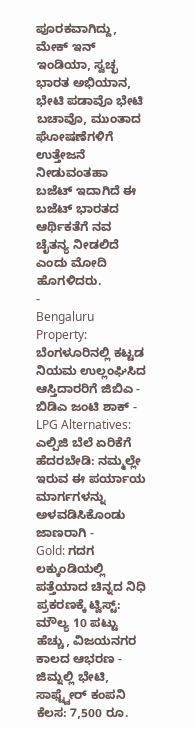ಪೂರಕವಾಗಿದ್ದು, ಮೇಕ್ ಇನ್ ಇಂಡಿಯಾ, ಸ್ವಚ್ಛ ಭಾರತ ಅಭಿಯಾನ, ಭೇಟಿ ಪಡಾವೊ ಭೇಟಿ ಬಚಾವೊ, ಮುಂತಾದ ಘೋಷಣೆಗಳಿಗೆ ಉತ್ತೇಜನೆ ನೀಡುವಂತಹಾ ಬಜೆಟ್ ಇದಾಗಿದೆ ಈ ಬಜೆಟ್ ಭಾರತದ ಆರ್ಥಿಕತೆಗೆ ನವ ಚೈತನ್ಯ ನೀಡಲಿದೆ ಎಂದು ಮೋದಿ ಹೊಗಳಿದರು.
-
Bengaluru Property: ಬೆಂಗಳೂರಿನಲ್ಲಿ ಕಟ್ಟಡ ನಿಯಮ ಉಲ್ಲಂಘಿಸಿದ ಆಸ್ತಿದಾರರಿಗೆ ಜಿಬಿಎ - ಬಿಡಿಎ ಜಂಟಿ ಶಾಕ್ -
LPG Alternatives: ಎಲ್ಪಿಜಿ ಬೆಲೆ ಏರಿಕೆಗೆ ಹೆದರಬೇಡಿ: ನಮ್ಮಲ್ಲೇ ಇರುವ ಈ ಪರ್ಯಾಯ ಮಾರ್ಗಗಳನ್ನು ಅಳವಡಿಸಿಕೊಂಡು ಜಾಣರಾಗಿ -
Gold: ಗದಗ ಲಕ್ಕುಂಡಿಯಲ್ಲಿ ಪತ್ತೆಯಾದ ಚಿನ್ನದ ನಿಧಿ ಪ್ರಕರಣಕ್ಕೆ ಟ್ವಿಸ್ಟ್: ಮೌಲ್ಯ 10 ಪಟ್ಟು ಹೆಚ್ಚು, ವಿಜಯನಗರ ಕಾಲದ ಆಭರಣ -
ಜಿಮ್ನಲ್ಲಿ ಭೇಟಿ, ಸಾಫ್ಟ್ವೇರ್ ಕಂಪನಿ ಕೆಲಸ: 7,500 ರೂ.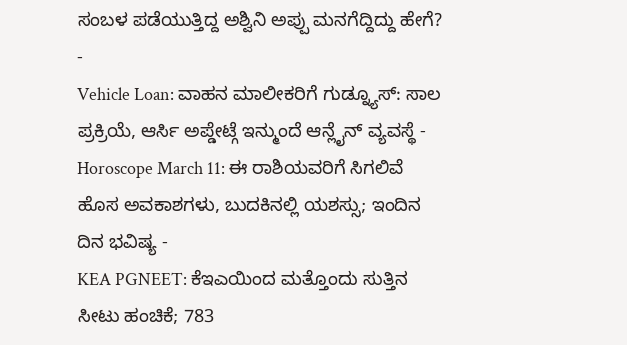ಸಂಬಳ ಪಡೆಯುತ್ತಿದ್ದ ಅಶ್ವಿನಿ ಅಪ್ಪು ಮನಗೆದ್ದಿದ್ದು ಹೇಗೆ? -
Vehicle Loan: ವಾಹನ ಮಾಲೀಕರಿಗೆ ಗುಡ್ನ್ಯೂಸ್: ಸಾಲ ಪ್ರಕ್ರಿಯೆ, ಆರ್ಸಿ ಅಪ್ಡೇಟ್ಗೆ ಇನ್ಮುಂದೆ ಆನ್ಲೈನ್ ವ್ಯವಸ್ಥೆ -
Horoscope March 11: ಈ ರಾಶಿಯವರಿಗೆ ಸಿಗಲಿವೆ ಹೊಸ ಅವಕಾಶಗಳು, ಬುದಕಿನಲ್ಲಿ ಯಶಸ್ಸು; ಇಂದಿನ ದಿನ ಭವಿಷ್ಯ -
KEA PGNEET: ಕೆಇಎಯಿಂದ ಮತ್ತೊಂದು ಸುತ್ತಿನ ಸೀಟು ಹಂಚಿಕೆ; 783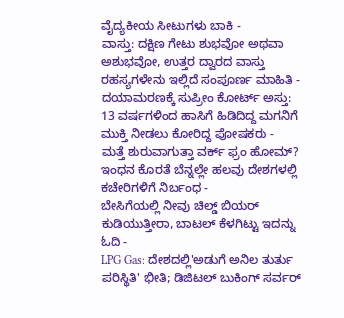ವೈದ್ಯಕೀಯ ಸೀಟುಗಳು ಬಾಕಿ -
ವಾಸ್ತು: ದಕ್ಷಿಣ ಗೇಟು ಶುಭವೋ ಅಥವಾ ಅಶುಭವೋ, ಉತ್ತರ ದ್ವಾರದ ವಾಸ್ತು ರಹಸ್ಯಗಳೇನು ಇಲ್ಲಿದೆ ಸಂಪೂರ್ಣ ಮಾಹಿತಿ -
ದಯಾಮರಣಕ್ಕೆ ಸುಪ್ರೀಂ ಕೋರ್ಟ್ ಅಸ್ತು: 13 ವರ್ಷಗಳಿಂದ ಹಾಸಿಗೆ ಹಿಡಿದಿದ್ದ ಮಗನಿಗೆ ಮುಕ್ತಿ ನೀಡಲು ಕೋರಿದ್ದ ಪೋಷಕರು -
ಮತ್ತೆ ಶುರುವಾಗುತ್ತಾ ವರ್ಕ್ ಫ್ರಂ ಹೋಮ್? ಇಂಧನ ಕೊರತೆ ಬೆನ್ನಲ್ಲೇ ಹಲವು ದೇಶಗಳಲ್ಲಿ ಕಚೇರಿಗಳಿಗೆ ನಿರ್ಬಂಧ -
ಬೇಸಿಗೆಯಲ್ಲಿ ನೀವು ಚಿಲ್ಡ್ ಬಿಯರ್ ಕುಡಿಯುತ್ತೀರಾ, ಬಾಟಲ್ ಕೆಳಗಿಟ್ಟು ಇದನ್ನು ಓದಿ -
LPG Gas: ದೇಶದಲ್ಲಿ'ಅಡುಗೆ ಅನಿಲ ತುರ್ತು ಪರಿಸ್ಥಿತಿ' ಭೀತಿ; ಡಿಜಿಟಲ್ ಬುಕಿಂಗ್ ಸರ್ವರ್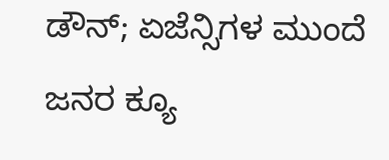ಡೌನ್; ಏಜೆನ್ಸಿಗಳ ಮುಂದೆ ಜನರ ಕ್ಯೂ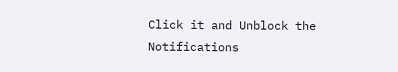Click it and Unblock the Notifications